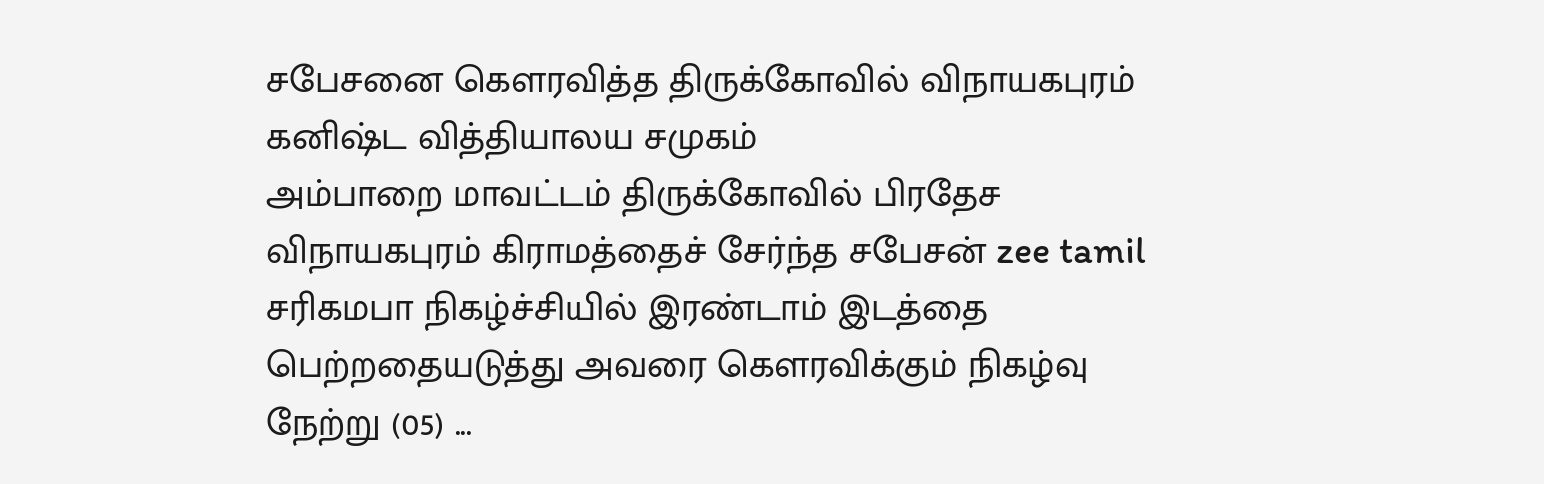சபேசனை கௌரவித்த திருக்கோவில் விநாயகபுரம் கனிஷ்ட வித்தியாலய சமுகம்
அம்பாறை மாவட்டம் திருக்கோவில் பிரதேச விநாயகபுரம் கிராமத்தைச் சேர்ந்த சபேசன் zee tamil சரிகமபா நிகழ்ச்சியில் இரண்டாம் இடத்தை பெற்றதையடுத்து அவரை கௌரவிக்கும் நிகழ்வு நேற்று (05) ...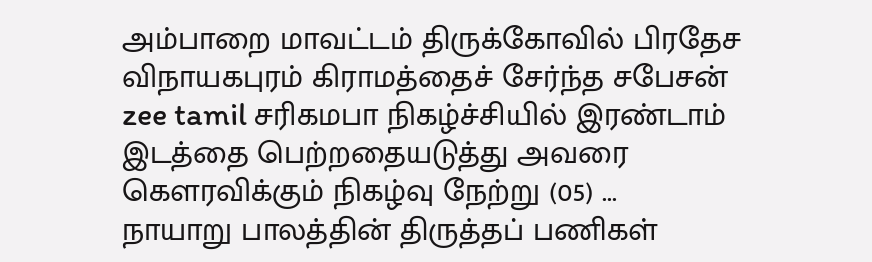அம்பாறை மாவட்டம் திருக்கோவில் பிரதேச விநாயகபுரம் கிராமத்தைச் சேர்ந்த சபேசன் zee tamil சரிகமபா நிகழ்ச்சியில் இரண்டாம் இடத்தை பெற்றதையடுத்து அவரை கௌரவிக்கும் நிகழ்வு நேற்று (05) ...
நாயாறு பாலத்தின் திருத்தப் பணிகள்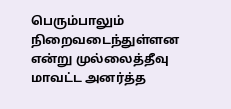பெரும்பாலும் நிறைவடைந்துள்ளன என்று முல்லைத்தீவு மாவட்ட அனர்த்த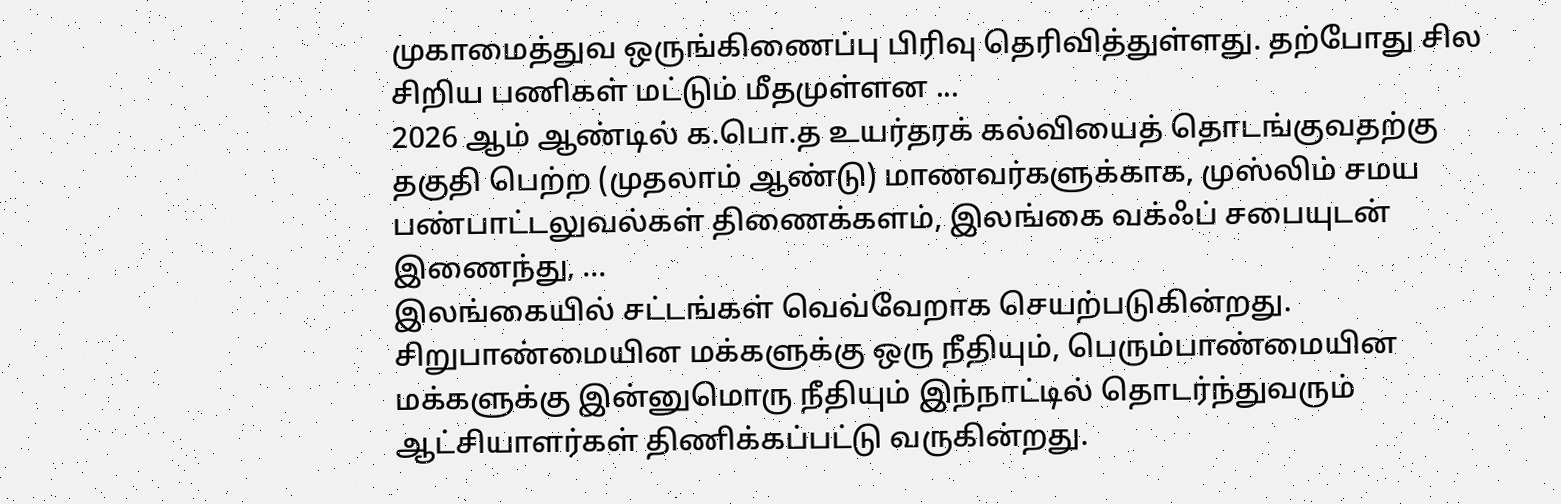முகாமைத்துவ ஒருங்கிணைப்பு பிரிவு தெரிவித்துள்ளது. தற்போது சில சிறிய பணிகள் மட்டும் மீதமுள்ளன ...
2026 ஆம் ஆண்டில் க.பொ.த உயர்தரக் கல்வியைத் தொடங்குவதற்கு தகுதி பெற்ற (முதலாம் ஆண்டு) மாணவர்களுக்காக, முஸ்லிம் சமய பண்பாட்டலுவல்கள் திணைக்களம், இலங்கை வக்ஃப் சபையுடன் இணைந்து, ...
இலங்கையில் சட்டங்கள் வெவ்வேறாக செயற்படுகின்றது. சிறுபாண்மையின மக்களுக்கு ஒரு நீதியும், பெரும்பாண்மையின மக்களுக்கு இன்னுமொரு நீதியும் இந்நாட்டில் தொடர்ந்துவரும் ஆட்சியாளர்கள் திணிக்கப்பட்டு வருகின்றது.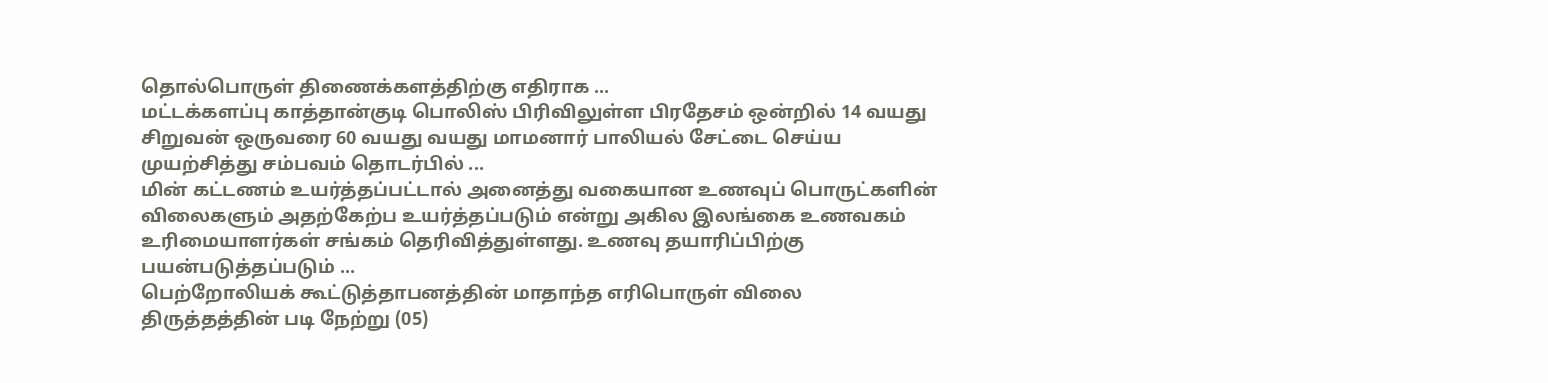தொல்பொருள் திணைக்களத்திற்கு எதிராக ...
மட்டக்களப்பு காத்தான்குடி பொலிஸ் பிரிவிலுள்ள பிரதேசம் ஒன்றில் 14 வயது சிறுவன் ஒருவரை 60 வயது வயது மாமனார் பாலியல் சேட்டை செய்ய முயற்சித்து சம்பவம் தொடர்பில் ...
மின் கட்டணம் உயர்த்தப்பட்டால் அனைத்து வகையான உணவுப் பொருட்களின் விலைகளும் அதற்கேற்ப உயர்த்தப்படும் என்று அகில இலங்கை உணவகம் உரிமையாளர்கள் சங்கம் தெரிவித்துள்ளது. உணவு தயாரிப்பிற்கு பயன்படுத்தப்படும் ...
பெற்றோலியக் கூட்டுத்தாபனத்தின் மாதாந்த எரிபொருள் விலை திருத்தத்தின் படி நேற்று (05)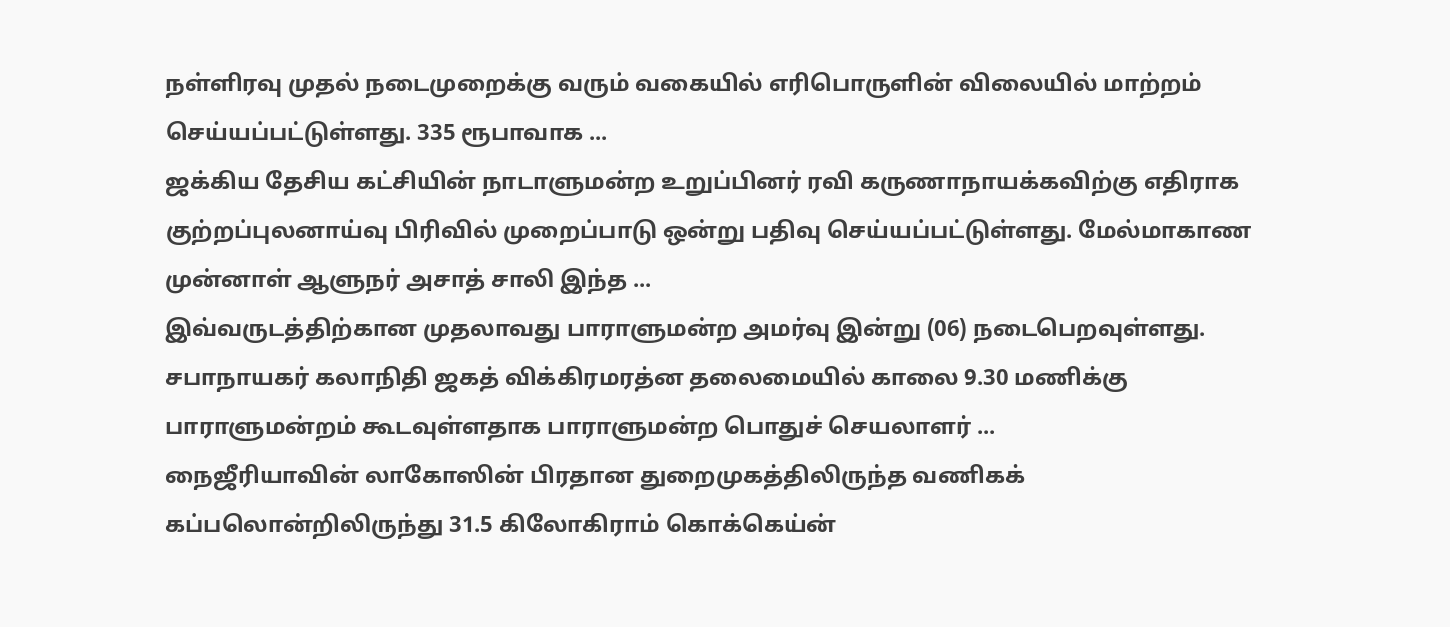நள்ளிரவு முதல் நடைமுறைக்கு வரும் வகையில் எரிபொருளின் விலையில் மாற்றம் செய்யப்பட்டுள்ளது. 335 ரூபாவாக ...
ஜக்கிய தேசிய கட்சியின் நாடாளுமன்ற உறுப்பினர் ரவி கருணாநாயக்கவிற்கு எதிராக குற்றப்புலனாய்வு பிரிவில் முறைப்பாடு ஒன்று பதிவு செய்யப்பட்டுள்ளது. மேல்மாகாண முன்னாள் ஆளுநர் அசாத் சாலி இந்த ...
இவ்வருடத்திற்கான முதலாவது பாராளுமன்ற அமர்வு இன்று (06) நடைபெறவுள்ளது. சபாநாயகர் கலாநிதி ஜகத் விக்கிரமரத்ன தலைமையில் காலை 9.30 மணிக்கு பாராளுமன்றம் கூடவுள்ளதாக பாராளுமன்ற பொதுச் செயலாளர் ...
நைஜீரியாவின் லாகோஸின் பிரதான துறைமுகத்திலிருந்த வணிகக் கப்பலொன்றிலிருந்து 31.5 கிலோகிராம் கொக்கெய்ன்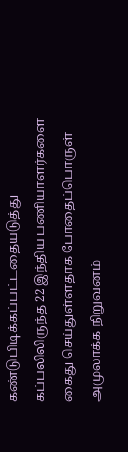கண்டுபிடிக்கப்பட்டதையடுத்து கப்பலிலிருந்த 22 இந்திய பணியாளர்களை கைது செய்துள்ளதாக போதைப்பொருள் அமுலாக்க நிறுவனம்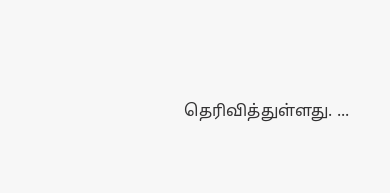தெரிவித்துள்ளது. ...